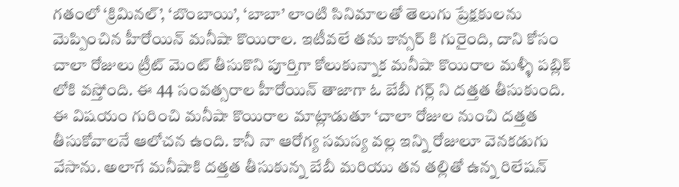గతంలో ‘క్రిమినల్’, ‘బొంబాయి’, ‘బాబా’ లాంటి సినిమాలతో తెలుగు ప్రేక్షకులను మెప్పించిన హీరోయిన్ మనీషా కొయిరాల. ఇటీవలే తను కాన్సర్ కి గురైంది, దాని కోసం చాలా రోజులు ట్రీట్ మెంట్ తీసుకొని పూర్తిగా కోలుకున్నాక మనీషా కొయిరాల మళ్ళీ పబ్లిక్ లోకి వస్తోంది. ఈ 44 సంవత్సరాల హీరోయిన్ తాజాగా ఓ బేబీ గర్ల్ ని దత్తత తీసుకుంది.
ఈ విషయం గురించి మనీషా కొయిరాల మాట్లాడుతూ ‘చాలా రోజుల నుంచి దత్తత తీసుకోవాలనే ఆలోచన ఉంది. కానీ నా ఆరోగ్య సమస్య వల్ల ఇన్ని రోజులూ వెనకడుగు వేసాను. అలాగే మనీషాకి దత్తత తీసుకున్న బేబీ మరియు తన తల్లితో ఉన్న రిలేషన్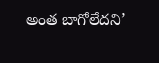అంత బాగోలేదని’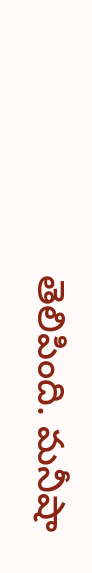తెలిపింది. మనీషా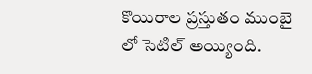కొయిరాల ప్రస్తుతం ముంబై లో సెటిల్ అయ్యింది.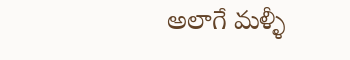అలాగే మళ్ళీ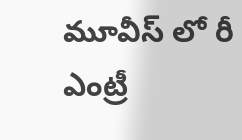మూవీస్ లో రీ ఎంట్రీ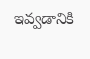ఇవ్వడానికి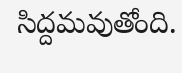సిద్దమవుతోంది.